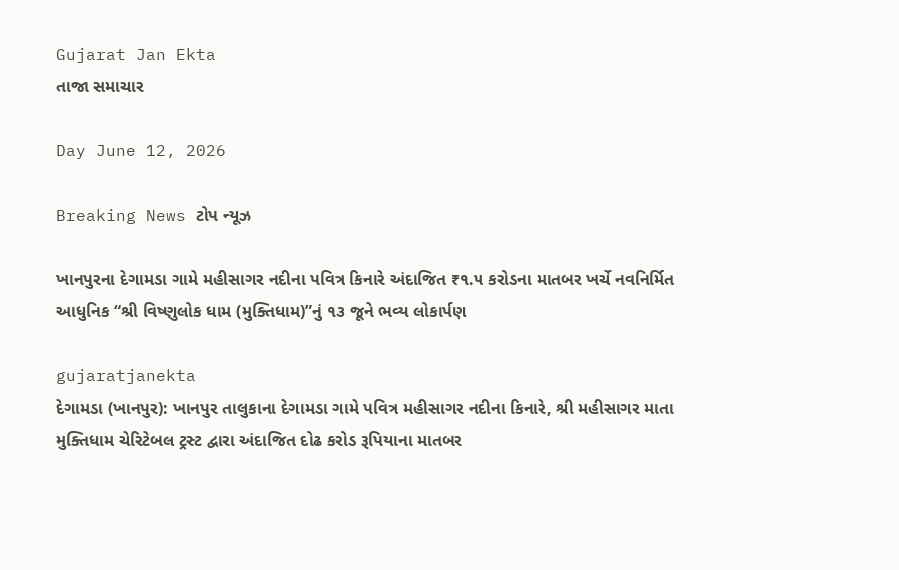Gujarat Jan Ekta
તાજા સમાચાર

Day June 12, 2026

Breaking News ટોપ ન્યૂઝ

ખાનપુરના દેગામડા ગામે મહીસાગર નદીના પવિત્ર કિનારે અંદાજિત ₹૧.૫ કરોડના માતબર ખર્ચે નવનિર્મિત આધુનિક “શ્રી વિષ્ણુલોક ધામ (મુક્તિધામ)”નું ૧૩ જૂને ભવ્ય લોકાર્પણ

gujaratjanekta
દેગામડા (ખાનપુર): ખાનપુર તાલુકાના દેગામડા ગામે પવિત્ર મહીસાગર નદીના કિનારે, શ્રી મહીસાગર માતા મુક્તિધામ ચેરિટેબલ ટ્રસ્ટ દ્વારા અંદાજિત દોઢ કરોડ રૂપિયાના માતબર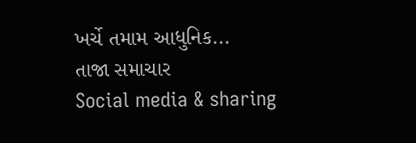ખર્ચે તમામ આધુનિક...
તાજા સમાચાર
Social media & sharing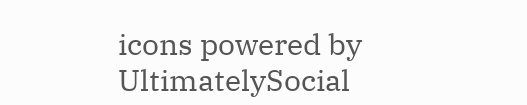icons powered by UltimatelySocial